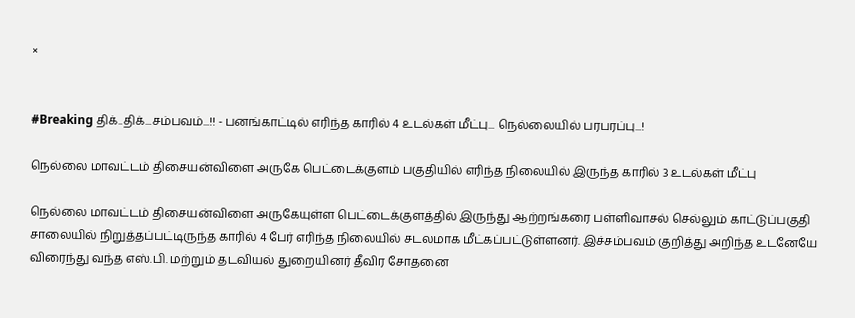×


#Breaking திக்..திக்...சம்பவம்...!! - பனங்காட்டில் எரிந்த காரில் 4 உடல்கள் மீட்பு... நெல்லையில் பரபரப்பு...!

நெல்லை மாவட்டம் திசையன்விளை அருகே பெட்டைக்குளம் பகுதியில் எரிந்த நிலையில் இருந்த காரில் 3 உடல்கள் மீட்பு

நெல்லை மாவட்டம் திசையன்விளை அருகேயுள்ள பெட்டைக்குளத்தில் இருந்து ஆற்றங்கரை பள்ளிவாசல் செல்லும் காட்டுப்பகுதி சாலையில் நிறுத்தப்பட்டிருந்த காரில் 4 பேர் எரிந்த நிலையில் சடலமாக மீட்கப்பட்டுள்ளனர். இச்சம்பவம் குறித்து அறிந்த உடனேயே விரைந்து வந்த எஸ்.பி. மற்றும் தடவியல் துறையினர் தீவிர சோதனை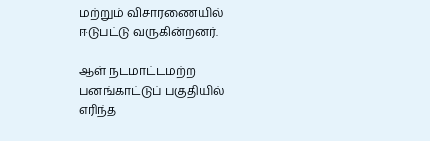மற்றும் விசாரணையில் ஈடுபட்டு வருகின்றனர்.

ஆள் நடமாட்டமற்ற பனங்காட்டுப் பகுதியில் எரிந்த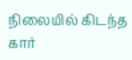நிலையில் கிடந்த கார்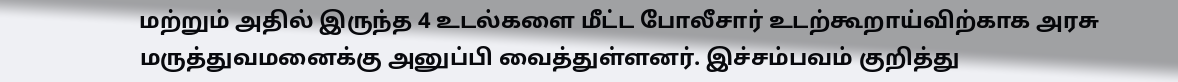மற்றும் அதில் இருந்த 4 உடல்களை மீட்ட போலீசார் உடற்கூறாய்விற்காக அரசு மருத்துவமனைக்கு அனுப்பி வைத்துள்ளனர். இச்சம்பவம் குறித்து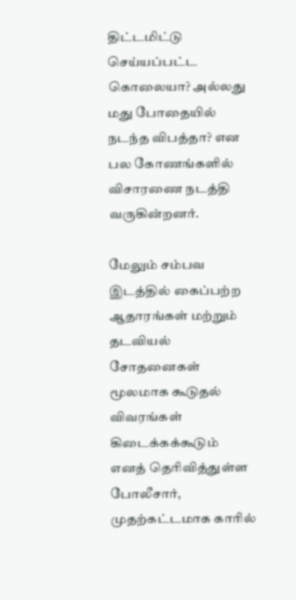திட்டமிட்டு செய்யப்பட்ட கொலையா? அல்லது மது போதையில் நடந்த விபத்தா? என பல கோணங்களில் விசாரணை நடத்தி வருகின்றனர்.

மேலும் சம்பவ இடத்தில் கைப்பற்ற ஆதாரங்கள் மற்றும் தடவியல் சோதனைகள் மூலமாக கூடுதல் விவரங்கள் கிடைக்கக்கூடும் எனத் தெரிவித்துள்ள போலீசார், முதற்கட்டமாக காரில்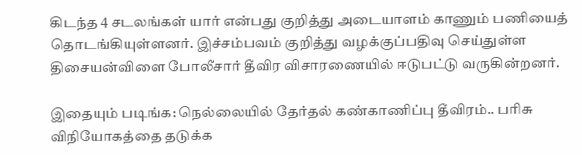கிடந்த 4 சடலங்கள் யார் என்பது குறித்து அடையாளம் காணும் பணியைத் தொடங்கியுள்ளனர். இச்சம்பவம் குறித்து வழக்குப்பதிவு செய்துள்ள திசையன்விளை போலீசார் தீவிர விசாரணையில் ஈடுபட்டு வருகின்றனர்.

இதையும் படிங்க: நெல்லையில் தேர்தல் கண்காணிப்பு தீவிரம்.. பரிசு விநியோகத்தை தடுக்க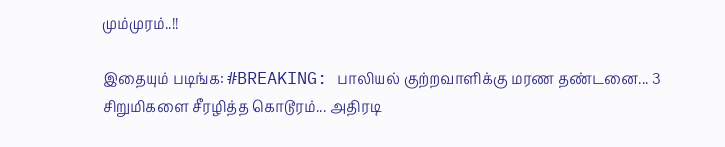மும்முரம்..!!

இதையும் படிங்க: #BREAKING: பாலியல் குற்றவாளிக்கு மரண தண்டனை... 3 சிறுமிகளை சீரழித்த கொடூரம்... அதிரடி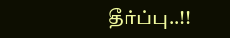தீர்ப்பு..!!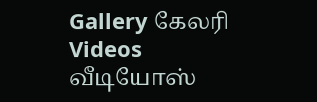Gallery கேலரி Videos வீடியோஸ்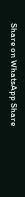Share on WhatsApp Share